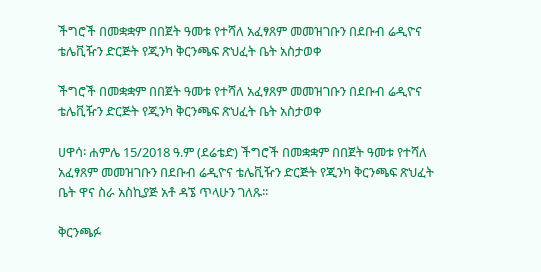ችግሮች በመቋቋም በበጀት ዓመቱ የተሻለ አፈፃጸም መመዝገቡን በደቡብ ሬዲዮና ቴሌቪዥን ድርጅት የጂንካ ቅርንጫፍ ጽህፈት ቤት አስታወቀ

ችግሮች በመቋቋም በበጀት ዓመቱ የተሻለ አፈፃጸም መመዝገቡን በደቡብ ሬዲዮና ቴሌቪዥን ድርጅት የጂንካ ቅርንጫፍ ጽህፈት ቤት አስታወቀ

ሀዋሳ፡ ሐምሌ 15/2018 ዓ.ም (ደሬቴድ) ችግሮች በመቋቋም በበጀት ዓመቱ የተሻለ አፈፃጸም መመዝገቡን በደቡብ ሬዲዮና ቴሌቪዥን ድርጅት የጂንካ ቅርንጫፍ ጽህፈት ቤት ዋና ስራ አስኪያጅ አቶ ዳኜ ጥላሁን ገለጹ፡፡

ቅርንጫፉ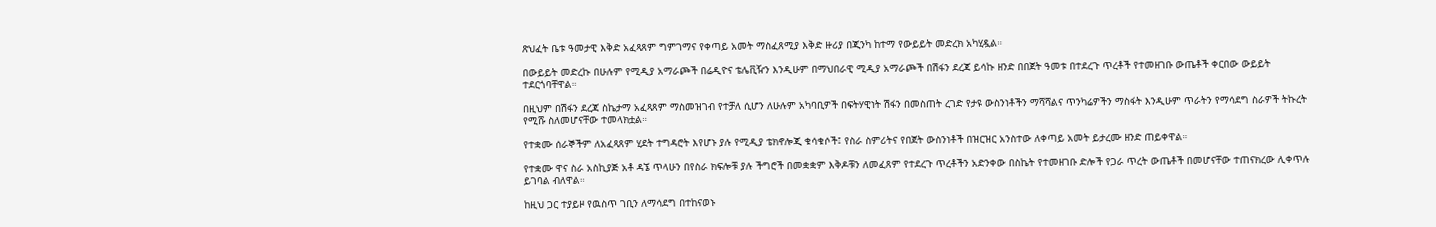ጽህፈት ቤቱ ዓመታዊ እቅድ አፈጻጸም ግምገማና የቀጣይ አመት ማስፈጸሚያ እቅድ ዙሪያ በጂንካ ከተማ የውይይት መድረክ አካሂዷል።

በውይይት መድረኩ በሁሉም የሚዲያ አማራጮች በሬዲዮና ቴሌቪዥን እንዲሁም በማህበራዊ ሚዲያ አማራጮች በሽፋን ደረጃ ይሳኩ ዘንድ በበጀት ዓመቱ በተደረጉ ጥረቶች የተመዘገቡ ውጤቶች ቀርበው ውይይት ተደርጎባቸዋል።

በዚህም በሽፋን ደረጃ ስኬታማ አፈጻጸም ማስመዝገብ የተቻለ ሲሆን ለሁሉም አካባቢዎች በፍትሃዊነት ሽፋን በመስጠት ረገድ የታዩ ውስንነቶችን ማሻሻልና ጥንካሬዎችን ማስፋት እንዲሁም ጥራትን የማሳደግ ስራዎች ትኩረት የሚሹ ስለመሆናቸው ተመላክቷል።

የተቋሙ ሰራኞችም ለአፈጻጸም ሂደት ተግዳሮት እየሆኑ ያሉ የሚዲያ ቴክኖሎጂ ቁሳቁሶች፤ የስራ ስምሪትና የበጀት ውስንነቶች በዝርዝር አንስተው ለቀጣይ አመት ይታረሙ ዘንድ ጠይቀዋል።

የተቋሙ ዋና ስራ አስኪያጅ አቶ ዳኜ ጥላሁን በየስራ ክፍሎቹ ያሉ ችግሮች በመቋቋም እቅዶቹን ለመፈጸም የተደረጉ ጥረቶችን አድንቀው በስኬት የተመዘገቡ ድሎች የጋራ ጥረት ውጤቶች በመሆናቸው ተጠናክረው ሊቀጥሉ ይገባል ብለዋል።

ከዚህ ጋር ተያይዞ የዉስጥ ገቢን ለማሳደግ በተከናወኑ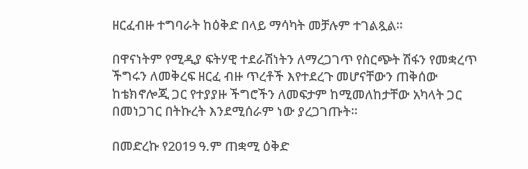ዘርፈብዙ ተግባራት ከዕቅድ በላይ ማሳካት መቻሉም ተገልጿል።

በዋናነትም የሚዲያ ፍትሃዊ ተደራሽነትን ለማረጋገጥ የስርጭት ሽፋን የመቋረጥ ችግሩን ለመቅረፍ ዘርፈ ብዙ ጥረቶች እየተደረጉ መሆናቸውን ጠቅሰው ከቴክኖሎጂ ጋር የተያያዙ ችግሮችን ለመፍታም ከሚመለከታቸው አካላት ጋር በመነጋገር በትኩረት እንደሚሰራም ነው ያረጋገጡት።

በመድረኩ የ2019 ዓ.ም ጠቋሚ ዕቅድ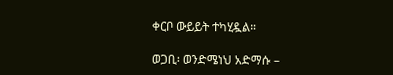ቀርቦ ውይይት ተካሂዷል።

ወጋቢ፡ ወንድሜነህ አድማሱ –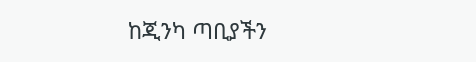ከጂንካ ጣቢያችን